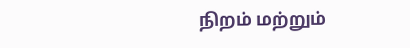நிறம் மற்றும்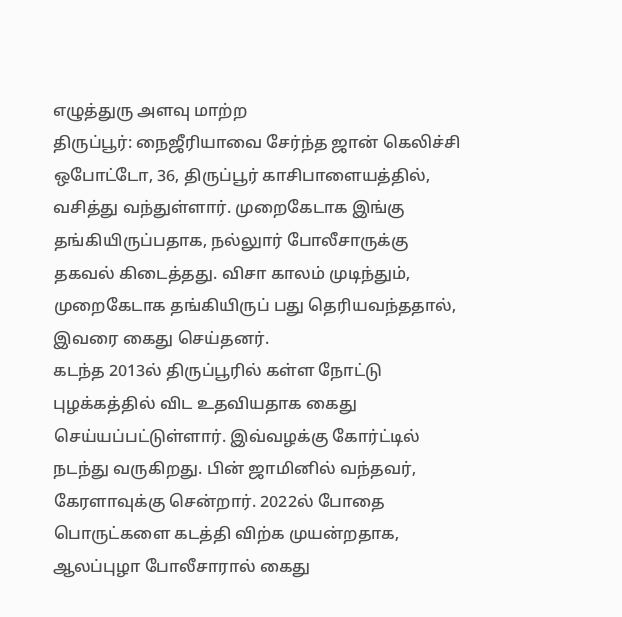எழுத்துரு அளவு மாற்ற
திருப்பூர்: நைஜீரியாவை சேர்ந்த ஜான் கெலிச்சி ஒபோட்டோ, 36, திருப்பூர் காசிபாளையத்தில், வசித்து வந்துள்ளார். முறைகேடாக இங்கு தங்கியிருப்பதாக, நல்லுார் போலீசாருக்கு தகவல் கிடைத்தது. விசா காலம் முடிந்தும், முறைகேடாக தங்கியிருப் பது தெரியவந்ததால், இவரை கைது செய்தனர்.
கடந்த 2013ல் திருப்பூரில் கள்ள நோட்டு புழக்கத்தில் விட உதவியதாக கைது செய்யப்பட்டுள்ளார். இவ்வழக்கு கோர்ட்டில் நடந்து வருகிறது. பின் ஜாமினில் வந்தவர், கேரளாவுக்கு சென்றார். 2022ல் போதை பொருட்களை கடத்தி விற்க முயன்றதாக, ஆலப்புழா போலீசாரால் கைது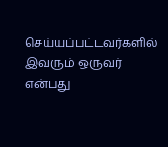செய்யப்பட்டவர்களில் இவரும் ஒருவர் என்பது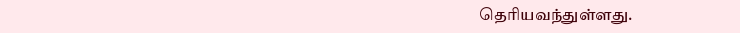தெரியவந்துள்ளது.